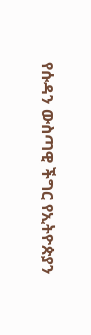የሱዳን ውስጣዊ ችግር የኢትዮጵያን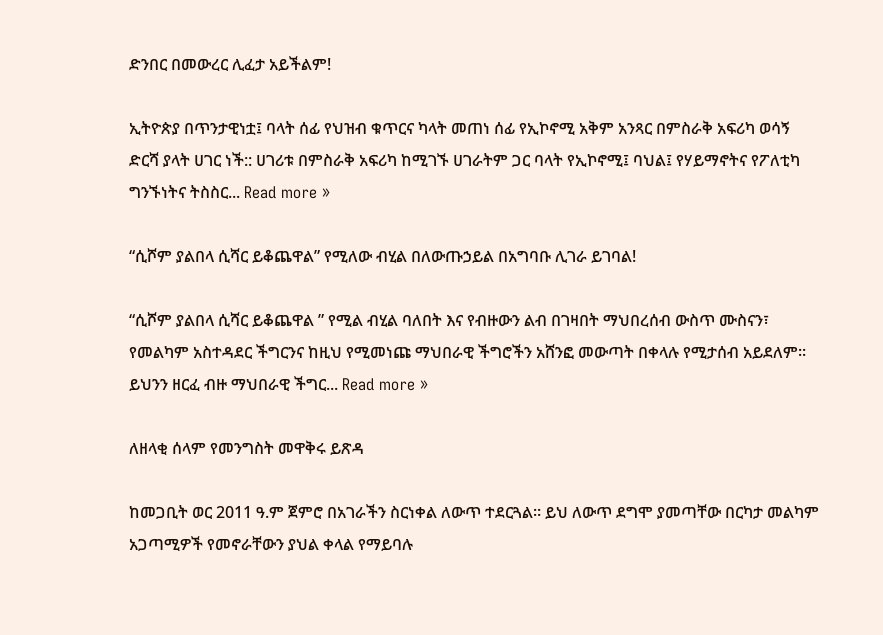ድንበር በመውረር ሊፈታ አይችልም!

ኢትዮጵያ በጥንታዊነቷ፤ ባላት ሰፊ የህዝብ ቁጥርና ካላት መጠነ ሰፊ የኢኮኖሚ አቅም አንጻር በምስራቅ አፍሪካ ወሳኝ ድርሻ ያላት ሀገር ነች:: ሀገሪቱ በምስራቅ አፍሪካ ከሚገኙ ሀገራትም ጋር ባላት የኢኮኖሚ፤ ባህል፤ የሃይማኖትና የፖለቲካ ግንኙነትና ትስስር... Read more »

“ሲሾም ያልበላ ሲሻር ይቆጨዋል” የሚለው ብሂል በለውጡኃይል በአግባቡ ሊገራ ይገባል!

“ሲሾም ያልበላ ሲሻር ይቆጨዋል ” የሚል ብሂል ባለበት እና የብዙውን ልብ በገዛበት ማህበረሰብ ውስጥ ሙስናን፣ የመልካም አስተዳደር ችግርንና ከዚህ የሚመነጩ ማህበራዊ ችግሮችን አሸንፎ መውጣት በቀላሉ የሚታሰብ አይደለም። ይህንን ዘርፈ ብዙ ማህበራዊ ችግር... Read more »

ለዘላቂ ሰላም የመንግስት መዋቅሩ ይጽዳ

ከመጋቢት ወር 2011 ዓ.ም ጀምሮ በአገራችን ስርነቀል ለውጥ ተደርጓል። ይህ ለውጥ ደግሞ ያመጣቸው በርካታ መልካም አጋጣሚዎች የመኖራቸውን ያህል ቀላል የማይባሉ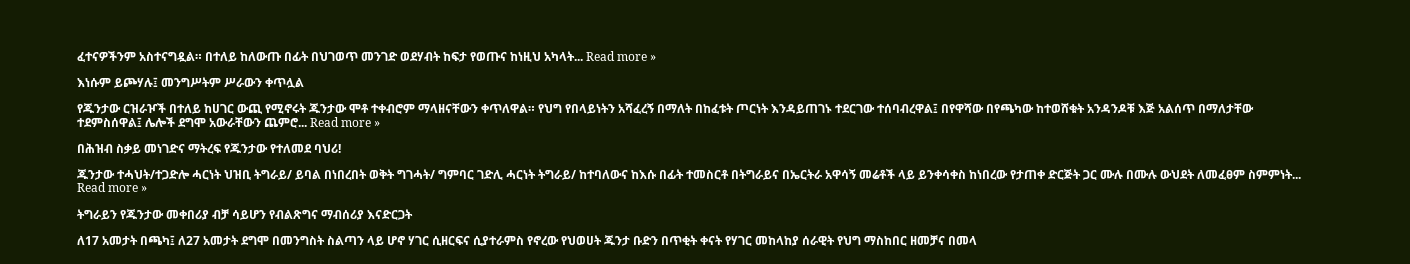ፈተናዎችንም አስተናግዷል። በተለይ ከለውጡ በፊት በህገወጥ መንገድ ወደሃብት ከፍታ የወጡና ከነዚህ አካላት... Read more »

እነሱም ይጮሃሉ፤ መንግሥትም ሥራውን ቀጥሏል

የጁንታው ርዝራዦች በተለይ ከሀገር ውጪ የሚኖሩት ጁንታው ሞቶ ተቀብሮም ማላዘናቸውን ቀጥለዋል። የህግ የበላይነትን አሻፈረኝ በማለት በከፈቱት ጦርነት እንዳይጠገኑ ተደርገው ተሰባብረዋል፤ በየዋሻው በየጫካው ከተወሸቁት አንዳንዶቹ እጅ አልሰጥ በማለታቸው ተደምስሰዋል፤ ሌሎች ደግሞ አውራቸውን ጨምሮ... Read more »

በሕዝብ ስቃይ መነገድና ማትረፍ የጁንታው የተለመደ ባህሪ!

ጁንታው ተሓህት/ተጋድሎ ሓርነት ህዝቢ ትግራይ/ ይባል በነበረበት ወቅት ግገሓት/ ግምባር ገድሊ ሓርነት ትግራይ/ ከተባለውና ከእሱ በፊት ተመስርቶ በትግራይና በኤርትራ አዋሳኝ መሬቶች ላይ ይንቀሳቀስ ከነበረው የታጠቀ ድርጅት ጋር ሙሉ በሙሉ ውህደት ለመፈፀም ስምምነት... Read more »

ትግራይን የጁንታው መቀበሪያ ብቻ ሳይሆን የብልጽግና ማብሰሪያ እናድርጋት

ለ17 አመታት በጫካ፤ ለ27 አመታት ደግሞ በመንግስት ስልጣን ላይ ሆኖ ሃገር ሲዘርፍና ሲያተራምስ የኖረው የህወሀት ጁንታ ቡድን በጥቂት ቀናት የሃገር መከላከያ ሰራዊት የህግ ማስከበር ዘመቻና በመላ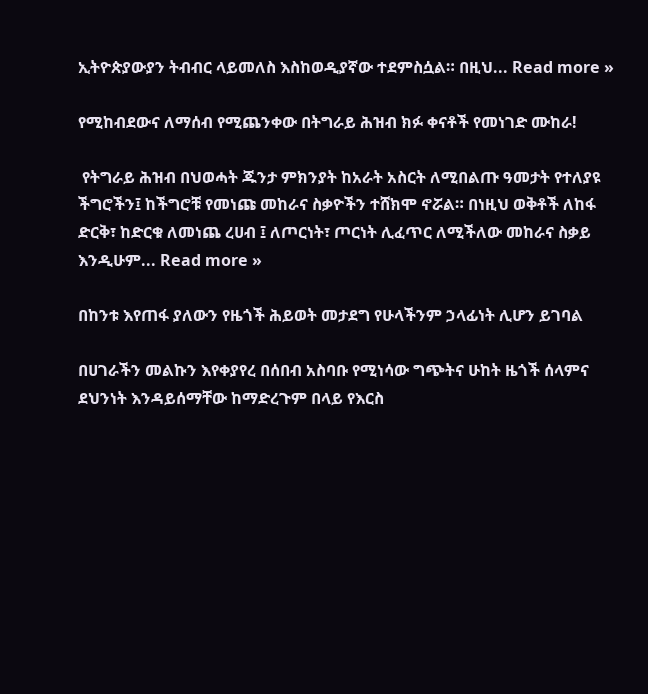ኢትዮጵያውያን ትብብር ላይመለስ እስከወዲያኛው ተደምስሷል። በዚህ... Read more »

የሚከብደውና ለማሰብ የሚጨንቀው በትግራይ ሕዝብ ክፉ ቀናቶች የመነገድ ሙከራ!

 የትግራይ ሕዝብ በህወሓት ጁንታ ምክንያት ከአራት አስርት ለሚበልጡ ዓመታት የተለያዩ ችግሮችን፤ ከችግሮቹ የመነጩ መከራና ስቃዮችን ተሸክሞ ኖሯል። በነዚህ ወቅቶች ለከፋ ድርቅ፣ ከድርቁ ለመነጨ ረሀብ ፤ ለጦርነት፣ ጦርነት ሊፈጥር ለሚችለው መከራና ስቃይ እንዲሁም... Read more »

በከንቱ እየጠፋ ያለውን የዜጎች ሕይወት መታደግ የሁላችንም ኃላፊነት ሊሆን ይገባል

በሀገራችን መልኩን እየቀያየረ በሰበብ አስባቡ የሚነሳው ግጭትና ሁከት ዜጎች ሰላምና ደህንነት እንዳይሰማቸው ከማድረጉም በላይ የእርስ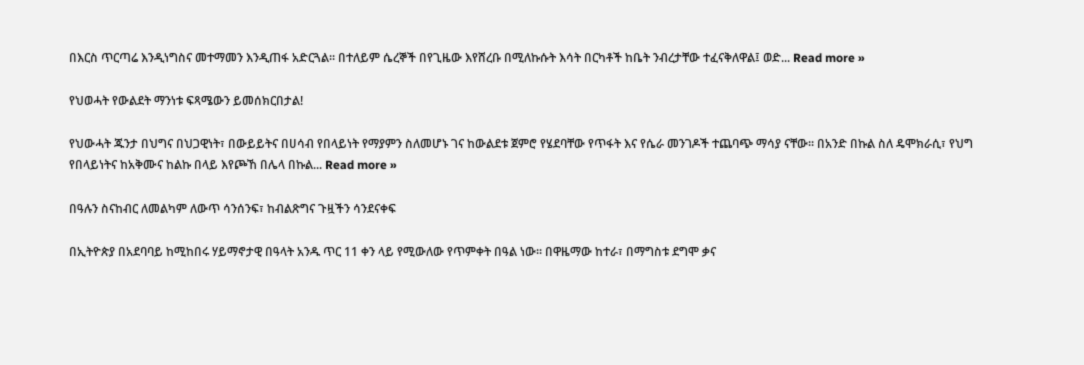በእርስ ጥርጣሬ እንዲነግስና መተማመን እንዲጠፋ አድርጓል። በተለይም ሴረኞች በየጊዜው እየሸረቡ በሚለኩሱት እሳት በርካቶች ከቤት ንብረታቸው ተፈናቅለዋል፤ ወድ... Read more »

የህወሓት የውልደት ማንነቱ ፍጻሜውን ይመሰክርበታል!

የህውሓት ጁንታ በህግና በህጋዊነት፣ በውይይትና በሀሳብ የበላይነት የማያምን ስለመሆኑ ገና ከውልደቱ ጀምሮ የሄደባቸው የጥፋት እና የሴራ መንገዶች ተጨባጭ ማሳያ ናቸው። በአንድ በኩል ስለ ዴሞክራሲ፣ የህግ የበላይነትና ከአቅሙና ከልኩ በላይ እየጮኸ በሌላ በኩል... Read more »

በዓሉን ስናከብር ለመልካም ለውጥ ሳንሰንፍ፣ ከብልጽግና ጉዟችን ሳንደናቀፍ

በኢትዮጵያ በአደባባይ ከሚከበሩ ሃይማኖታዊ በዓላት አንዱ ጥር 11 ቀን ላይ የሚውለው የጥምቀት በዓል ነው፡፡ በዋዜማው ከተራ፣ በማግስቱ ደግሞ ቃና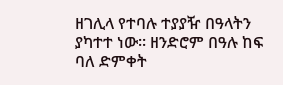ዘገሊላ የተባሉ ተያያዥ በዓላትን ያካተተ ነው፡፡ ዘንድሮም በዓሉ ከፍ ባለ ድምቀት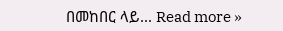በመከበር ላይ... Read more »